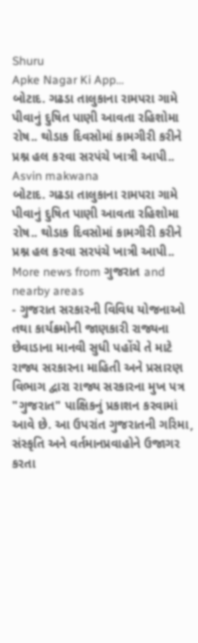Shuru
Apke Nagar Ki App…
બોટાદ. ગઢડા તાલુકાના રામપરા ગામે પીવાનું દુષિત પાણી આવતા રહિશોમા રોષ.. થોડાક દિવસોમાં કામગીરી કરીને પ્રશ્ન હલ કરવા સરપંચે ખાત્રી આપી..
Asvin makwana
બોટાદ. ગઢડા તાલુકાના રામપરા ગામે પીવાનું દુષિત પાણી આવતા રહિશોમા રોષ.. થોડાક દિવસોમાં કામગીરી કરીને પ્રશ્ન હલ કરવા સરપંચે ખાત્રી આપી..
More news from ગુજરાત and nearby areas
- ગુજરાત સરકારની વિવિધ યોજનાઓ તથા કાર્યક્રમોની જાણકારી રાજ્યના છેવાડાના માનવી સુધી પહોંચે તે માટે રાજ્ય સરકારના માહિતી અને પ્રસારણ વિભાગ દ્વારા રાજ્ય સરકારના મુખ પત્ર "ગુજરાત" પાક્ષિકનું પ્રકાશન કરવામાં આવે છે. આ ઉપરાંત ગુજરાતની ગરિમા, સંસ્કૃતિ અને વર્તમાનપ્રવાહોને ઉજાગર કરતા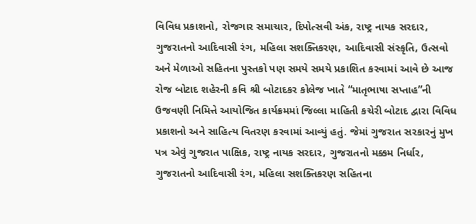વિવિધ પ્રકાશનો, રોજગાર સમાચાર, દિપોત્સવી અંક, રાષ્ટ્ર નાયક સરદાર, ગુજરાતનો આદિવાસી રંગ, મહિલા સશક્તિકરણ, આદિવાસી સંસ્કૃતિ, ઉત્સવો અને મેળાઓ સહિતના પુસ્તકો પણ સમયે સમયે પ્રકાશિત કરવામાં આવે છે આજ રોજ બોટાદ શહેરની કવિ શ્રી બોટાદકર કોલેજ ખાતે “માતૃભાષા સપ્તાહ”ની ઉજવણી નિમિત્તે આયોજિત કાર્યક્રમમાં જિલ્લા માહિતી કચેરી બોટાદ દ્વારા વિવિધ પ્રકાશનો અને સાહિત્ય વિતરણ કરવામાં આવ્યું હતું. જેમાં ગુજરાત સરકારનું મુખ પત્ર એવું ગુજરાત પાક્ષિક, રાષ્ટ્ર નાયક સરદાર, ગુજરાતનો મક્કમ નિર્ધાર, ગુજરાતનો આદિવાસી રંગ, મહિલા સશક્તિકરણ સહિતના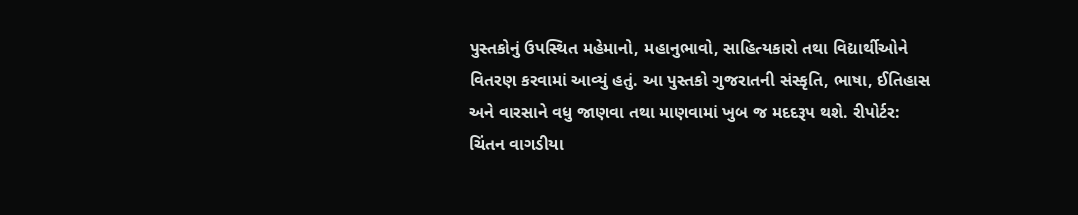પુસ્તકોનું ઉપસ્થિત મહેમાનો, મહાનુભાવો, સાહિત્યકારો તથા વિદ્યાર્થીઓને વિતરણ કરવામાં આવ્યું હતું. આ પુસ્તકો ગુજરાતની સંસ્કૃતિ, ભાષા, ઈતિહાસ અને વારસાને વધુ જાણવા તથા માણવામાં ખુબ જ મદદરૂપ થશે. રીપોર્ટર: ચિંતન વાગડીયા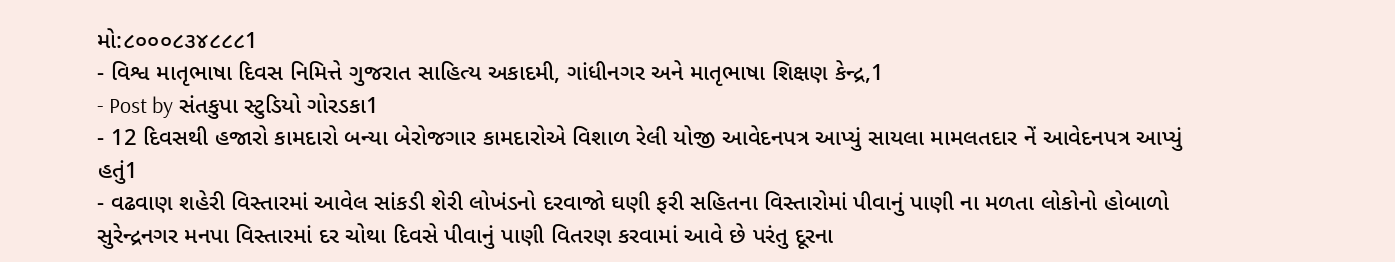મો:૮૦૦૦૮૩૪૮૮૮1
- વિશ્વ માતૃભાષા દિવસ નિમિત્તે ગુજરાત સાહિત્ય અકાદમી, ગાંધીનગર અને માતૃભાષા શિક્ષણ કેન્દ્ર,1
- Post by સંતકુપા સ્ટુડિયો ગોરડકા1
- 12 દિવસથી હજારો કામદારો બન્યા બેરોજગાર કામદારોએ વિશાળ રેલી યોજી આવેદનપત્ર આપ્યું સાયલા મામલતદાર નેં આવેદનપત્ર આપ્યું હતું1
- વઢવાણ શહેરી વિસ્તારમાં આવેલ સાંકડી શેરી લોખંડનો દરવાજો ઘણી ફરી સહિતના વિસ્તારોમાં પીવાનું પાણી ના મળતા લોકોનો હોબાળો સુરેન્દ્રનગર મનપા વિસ્તારમાં દર ચોથા દિવસે પીવાનું પાણી વિતરણ કરવામાં આવે છે પરંતુ દૂરના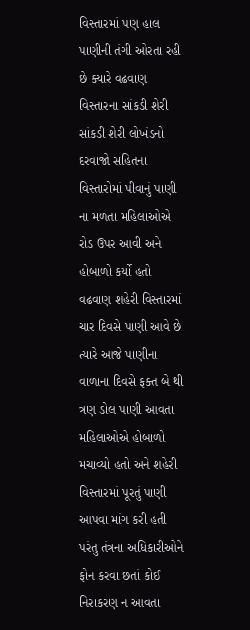વિસ્તારમાં પણ હાલ પાણીની તંગી ઓરતા રહી છે ક્યારે વઢવાણ વિસ્તારના સાંકડી શેરી સાંકડી શેરી લોખંડનો દરવાજો સહિતના વિસ્તારોમાં પીવાનું પાણી ના મળતા મહિલાઓએ રોડ ઉપર આવી અને હોબાળો કર્યો હતો વઢવાણ શહેરી વિસ્તારમાં ચાર દિવસે પાણી આવે છે ત્યારે આજે પાણીના વાળાના દિવસે ફક્ત બે થી ત્રણ ડોલ પાણી આવતા મહિલાઓએ હોબાળો મચાવ્યો હતો અને શહેરી વિસ્તારમાં પૂરતું પાણી આપવા માંગ કરી હતી પરંતુ તંત્રના અધિકારીઓને ફોન કરવા છતાં કોઈ નિરાકરણ ન આવતા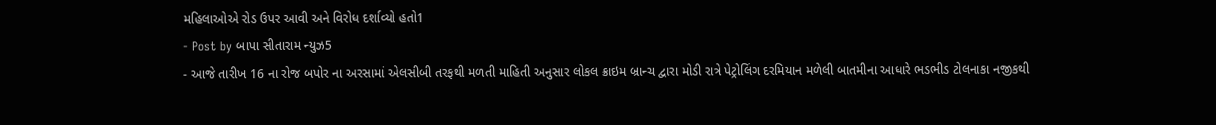મહિલાઓએ રોડ ઉપર આવી અને વિરોધ દર્શાવ્યો હતો1
- Post by બાપા સીતારામ ન્યુઝ5
- આજે તારીખ 16 ના રોજ બપોર ના અરસામાં એલસીબી તરફથી મળતી માહિતી અનુસાર લોકલ ક્રાઇમ બ્રાન્ચ દ્વારા મોડી રાત્રે પેટ્રોલિંગ દરમિયાન મળેલી બાતમીના આધારે ભડભીડ ટોલનાકા નજીકથી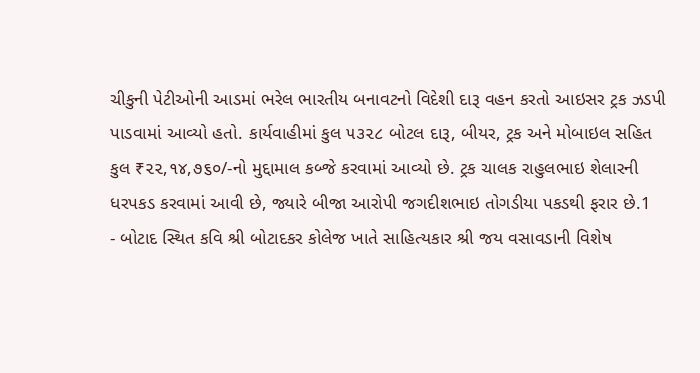ચીકુની પેટીઓની આડમાં ભરેલ ભારતીય બનાવટનો વિદેશી દારૂ વહન કરતો આઇસર ટ્રક ઝડપી પાડવામાં આવ્યો હતો. કાર્યવાહીમાં કુલ ૫૩૨૮ બોટલ દારૂ, બીયર, ટ્રક અને મોબાઇલ સહિત કુલ ₹૨૨,૧૪,૭૬૦/-નો મુદ્દામાલ કબ્જે કરવામાં આવ્યો છે. ટ્રક ચાલક રાહુલભાઇ શેલારની ધરપકડ કરવામાં આવી છે, જ્યારે બીજા આરોપી જગદીશભાઇ તોગડીયા પકડથી ફરાર છે.1
- બોટાદ સ્થિત કવિ શ્રી બોટાદકર કોલેજ ખાતે સાહિત્યકાર શ્રી જય વસાવડાની વિશેષ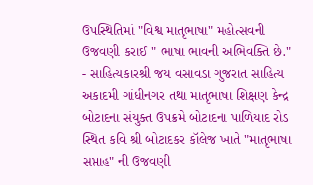ઉપસ્થિતિમાં "વિશ્વ માતૃભાષા" મહોત્સવની ઉજવણી કરાઈ " ભાષા ભાવની અભિવક્તિ છે." - સાહિત્યકારશ્રી જય વસાવડા ગુજરાત સાહિત્ય અકાદમી ગાંધીનગર તથા માતૃભાષા શિક્ષણ કેન્દ્ર બોટાદના સંયુક્ત ઉપક્રમે બોટાદના પાળિયાદ રોડ સ્થિત કવિ શ્રી બોટાદકર કૉલેજ ખાતે "માતૃભાષા સપ્તાહ" ની ઉજવણી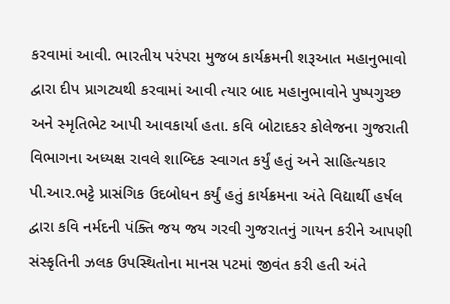કરવામાં આવી. ભારતીય પરંપરા મુજબ કાર્યક્રમની શરૂઆત મહાનુભાવો દ્વારા દીપ પ્રાગટ્યથી કરવામાં આવી ત્યાર બાદ મહાનુભાવોને પુષ્પગુચ્છ અને સ્મૃતિભેટ આપી આવકાર્યા હતા. કવિ બોટાદકર કોલેજના ગુજરાતી વિભાગના અધ્યક્ષ રાવલે શાબ્દિક સ્વાગત કર્યું હતું અને સાહિત્યકાર પી.આર.ભટ્ટે પ્રાસંગિક ઉદબોધન કર્યું હતું કાર્યક્રમના અંતે વિદ્યાર્થી હર્ષલ દ્વારા કવિ નર્મદની પંક્તિ જય જય ગરવી ગુજરાતનું ગાયન કરીને આપણી સંસ્કૃતિની ઝલક ઉપસ્થિતોના માનસ પટમાં જીવંત કરી હતી અંતે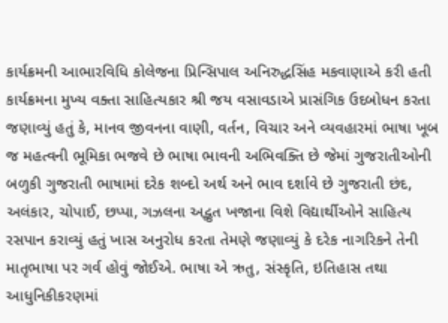કાર્યક્રમની આભારવિધિ કોલેજના પ્રિન્સિપાલ અનિરુદ્ધસિંહ મકવાણાએ કરી હતી કાર્યક્રમના મુખ્ય વક્તા સાહિત્યકાર શ્રી જય વસાવડાએ પ્રાસંગિક ઉદબોધન કરતા જણાવ્યું હતું કે, માનવ જીવનના વાણી, વર્તન, વિચાર અને વ્યવહારમાં ભાષા ખૂબ જ મહત્વની ભૂમિકા ભજવે છે ભાષા ભાવની અભિવક્તિ છે જેમાં ગુજરાતીઓની બળુકી ગુજરાતી ભાષામાં દરેક શબ્દો અર્થ અને ભાવ દર્શાવે છે ગુજરાતી છંદ, અલંકાર, ચોપાઈ, છપ્પા, ગઝલના અદ્ભુત ખજાના વિશે વિદ્યાર્થીઓને સાહિત્ય રસપાન કરાવ્યું હતું ખાસ અનુરોધ કરતા તેમણે જણાવ્યું કે દરેક નાગરિકને તેની માતૃભાષા પર ગર્વ હોવું જોઈએ. ભાષા એ ઋતુ, સંસ્કૃતિ, ઇતિહાસ તથા આધુનિકીકરણમાં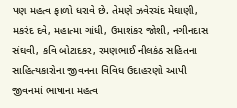પણ મહત્વ ફાળો ધરાવે છે. તેમણે ઝવેરચંદ મેઘાણી, મકરંદ દવે, મહાત્મા ગાંધી, ઉમાશંકર જોશી, નગીનદાસ સંઘવી, કવિ બોટાદકર, રમણભાઈ નીલકંઠ સહિતના સાહિત્યકારોના જીવનના વિવિધ ઉદાહરણો આપી જીવનમાં ભાષાના મહત્વ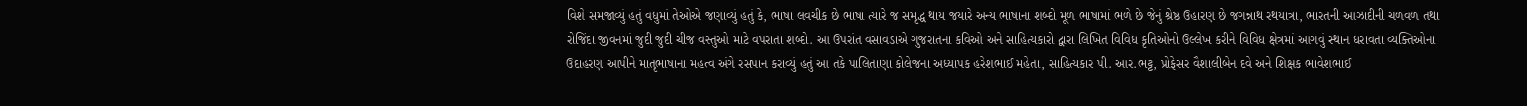વિશે સમજાવ્યું હતું વધુમાં તેઓએ જણાવ્યું હતું કે, ભાષા લવચીક છે ભાષા ત્યારે જ સમૃદ્ધ થાય જયારે અન્ય ભાષાના શબ્દો મૂળ ભાષામાં ભળે છે જેનું શ્રેષ્ઠ ઉહારણ છે જગન્નાથ રથયાત્રા, ભારતની આઝાદીની ચળવળ તથા રોજિંદા જીવનમાં જુદી જુદી ચીજ વસ્તુઓ માટે વપરાતા શબ્દો. આ ઉપરાંત વસાવડાએ ગુજરાતના કવિઓ અને સાહિત્યકારો દ્વારા લિખિત વિવિધ કૃતિઓનો ઉલ્લેખ કરીને વિવિધ ક્ષેત્રમાં આગવું સ્થાન ધરાવતા વ્યક્તિઓના ઉદાહરણ આપીને માતૃભાષાના મહત્વ અંગે રસપાન કરાવ્યું હતું આ તકે પાલિતાણા કોલેજના અધ્યાપક હરેશભાઈ મહેતા, સાહિત્યકાર પી. આર.ભટ્ટ, પ્રોફેસર વૈશાલીબેન દવે અને શિક્ષક ભાવેશભાઈ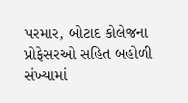પરમાર, બોટાદ કોલેજના પ્રોફેસરઓ સહિત બહોળી સંખ્યામાં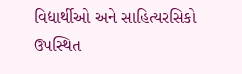વિદ્યાર્થીઓ અને સાહિત્યરસિકો ઉપસ્થિત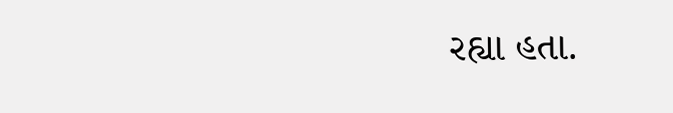રહ્યા હતા.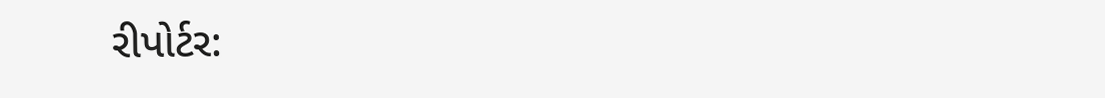રીપોર્ટર: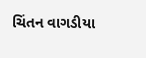ચિંતન વાગડીયા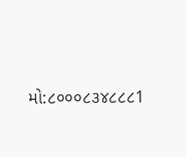મો:૮૦૦૦૮૩૪૮૮૮1